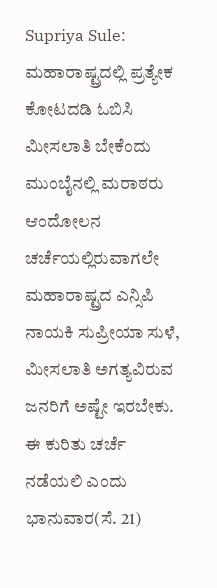Supriya Sule: ಮಹಾರಾಷ್ಟ್ರದಲ್ಲಿ ಪ್ರತ್ಯೇಕ ಕೋಟದಡಿ ಓಬಿಸಿ ಮೀಸಲಾತಿ ಬೇಕೆಂದು ಮುಂಬೈನಲ್ಲಿ ಮರಾಠರು ಆಂದೋಲನ ಚರ್ಚೆಯಲ್ಲಿರುವಾಗಲೇ ಮಹಾರಾಷ್ಟ್ರದ ಎನ್ಸಿಪಿ ನಾಯಕಿ ಸುಪ್ರೀಯಾ ಸುಳೆ, ಮೀಸಲಾತಿ ಅಗತ್ಯವಿರುವ ಜನರಿಗೆ ಅಷ್ಟೇ ಇರಬೇಕು. ಈ ಕುರಿತು ಚರ್ಚೆ ನಡೆಯಲಿ ಎಂದು ಭಾನುವಾರ(ಸೆ. 21)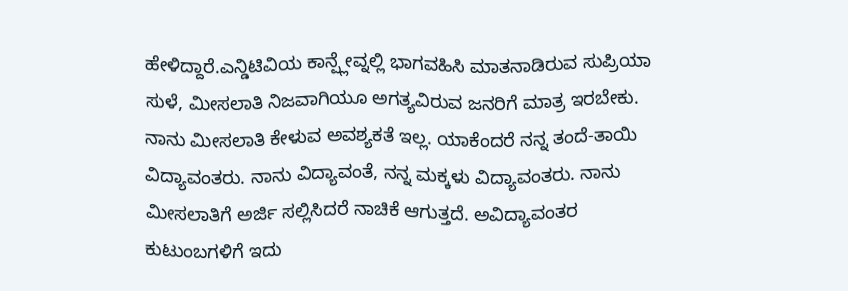ಹೇಳಿದ್ದಾರೆ.ಎನ್ಡಿಟಿವಿಯ ಕಾನ್ಪ್ಲೇವ್ನಲ್ಲಿ ಭಾಗವಹಿಸಿ ಮಾತನಾಡಿರುವ ಸುಪ್ರಿಯಾ ಸುಳೆ, ಮೀಸಲಾತಿ ನಿಜವಾಗಿಯೂ ಅಗತ್ಯವಿರುವ ಜನರಿಗೆ ಮಾತ್ರ ಇರಬೇಕು. ನಾನು ಮೀಸಲಾತಿ ಕೇಳುವ ಅವಶ್ಯಕತೆ ಇಲ್ಲ. ಯಾಕೆಂದರೆ ನನ್ನ ತಂದೆ-ತಾಯಿ ವಿದ್ಯಾವಂತರು. ನಾನು ವಿದ್ಯಾವಂತೆ, ನನ್ನ ಮಕ್ಕಳು ವಿದ್ಯಾವಂತರು. ನಾನು ಮೀಸಲಾತಿಗೆ ಅರ್ಜಿ ಸಲ್ಲಿಸಿದರೆ ನಾಚಿಕೆ ಆಗುತ್ತದೆ. ಅವಿದ್ಯಾವಂತರ ಕುಟುಂಬಗಳಿಗೆ ಇದು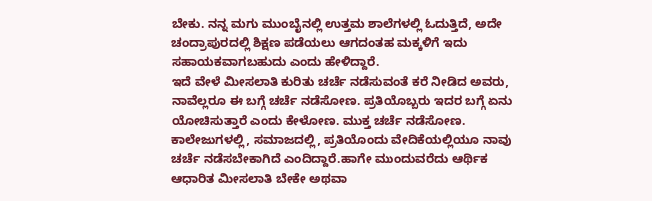ಬೇಕು. ನನ್ನ ಮಗು ಮುಂಬೈನಲ್ಲಿ ಉತ್ತಮ ಶಾಲೆಗಳಲ್ಲಿ ಓದುತ್ತಿದೆ, ಅದೇ ಚಂದ್ರಾಪುರದಲ್ಲಿ ಶಿಕ್ಷಣ ಪಡೆಯಲು ಆಗದಂತಹ ಮಕ್ಕಳಿಗೆ ಇದು ಸಹಾಯಕವಾಗಬಹುದು ಎಂದು ಹೇಳಿದ್ದಾರೆ.
ಇದೆ ವೇಳೆ ಮೀಸಲಾತಿ ಕುರಿತು ಚರ್ಚೆ ನಡೆಸುವಂತೆ ಕರೆ ನೀಡಿದ ಅವರು, ನಾವೆಲ್ಲರೂ ಈ ಬಗ್ಗೆ ಚರ್ಚೆ ನಡೆಸೋಣ. ಪ್ರತಿಯೊಬ್ಬರು ಇದರ ಬಗ್ಗೆ ಏನು ಯೋಚಿಸುತ್ತಾರೆ ಎಂದು ಕೇಳೋಣ. ಮುಕ್ತ ಚರ್ಚೆ ನಡೆಸೋಣ. ಕಾಲೇಜುಗಳಲ್ಲಿ, ಸಮಾಜದಲ್ಲಿ, ಪ್ರತಿಯೊಂದು ವೇದಿಕೆಯಲ್ಲಿಯೂ ನಾವು ಚರ್ಚೆ ನಡೆಸಬೇಕಾಗಿದೆ ಎಂದಿದ್ದಾರೆ.ಹಾಗೇ ಮುಂದುವರೆದು ಆರ್ಥಿಕ ಆಧಾರಿತ ಮೀಸಲಾತಿ ಬೇಕೇ ಅಥವಾ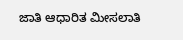ಜಾತಿ ಆಧಾರಿತ ಮೀಸಲಾತಿ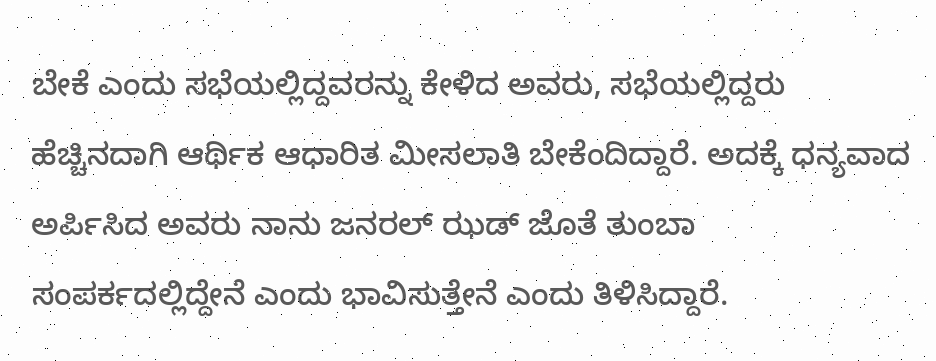ಬೇಕೆ ಎಂದು ಸಭೆಯಲ್ಲಿದ್ದವರನ್ನು ಕೇಳಿದ ಅವರು, ಸಭೆಯಲ್ಲಿದ್ದರು ಹೆಚ್ಚಿನದಾಗಿ ಆರ್ಥಿಕ ಆಧಾರಿತ ಮೀಸಲಾತಿ ಬೇಕೆಂದಿದ್ದಾರೆ. ಅದಕ್ಕೆ ಧನ್ಯವಾದ ಅರ್ಪಿಸಿದ ಅವರು ನಾನು ಜನರಲ್ ಝಡ್ ಜೊತೆ ತುಂಬಾ ಸಂಪರ್ಕದಲ್ಲಿದ್ದೇನೆ ಎಂದು ಭಾವಿಸುತ್ತೇನೆ ಎಂದು ತಿಳಿಸಿದ್ದಾರೆ.